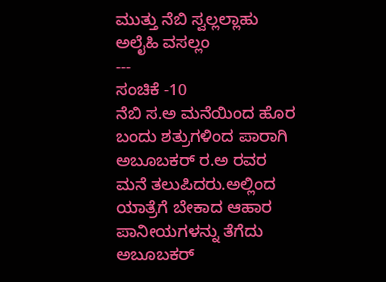ಮುತ್ತು ನೆಬಿ ಸ್ವಲ್ಲಲ್ಲಾಹು ಅಲೈಹಿ ವಸಲ್ಲಂ
---
ಸಂಚಿಕೆ -10
ನೆಬಿ ಸ.ಅ ಮನೆಯಿಂದ ಹೊರ ಬಂದು ಶತ್ರುಗಳಿಂದ ಪಾರಾಗಿ ಅಬೂಬಕರ್ ರ.ಅ ರವರ ಮನೆ ತಲುಪಿದರು.ಅಲ್ಲಿಂದ ಯಾತ್ರೆಗೆ ಬೇಕಾದ ಆಹಾರ ಪಾನೀಯಗಳನ್ನು ತೆಗೆದು ಅಬೂಬಕರ್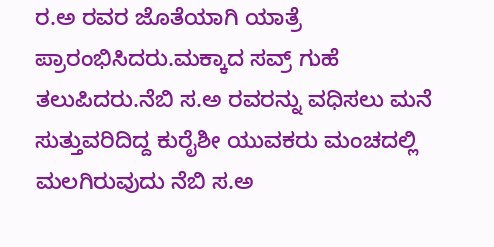ರ.ಅ ರವರ ಜೊತೆಯಾಗಿ ಯಾತ್ರೆ ಪ್ರಾರಂಭಿಸಿದರು.ಮಕ್ಕಾದ ಸವ್ರ್ ಗುಹೆ ತಲುಪಿದರು.ನೆಬಿ ಸ.ಅ ರವರನ್ನು ವಧಿಸಲು ಮನೆ ಸುತ್ತುವರಿದಿದ್ದ ಕುರೈಶೀ ಯುವಕರು ಮಂಚದಲ್ಲಿ ಮಲಗಿರುವುದು ನೆಬಿ ಸ.ಅ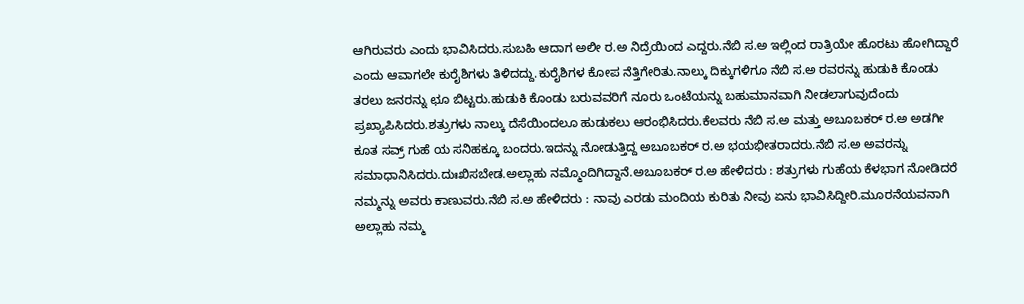ಆಗಿರುವರು ಎಂದು ಭಾವಿಸಿದರು.ಸುಬಹಿ ಆದಾಗ ಅಲೀ ರ.ಅ ನಿದ್ರೆಯಿಂದ ಎದ್ದರು.ನೆಬಿ ಸ.ಅ ಇಲ್ಲಿಂದ ರಾತ್ರಿಯೇ ಹೊರಟು ಹೋಗಿದ್ದಾರೆ ಎಂದು ಆವಾಗಲೇ ಕುರೈಶಿಗಳು ತಿಳಿದದ್ದು.ಕುರೈಶಿಗಳ ಕೋಪ ನೆತ್ತಿಗೇರಿತು.ನಾಲ್ಕು ದಿಕ್ಕುಗಳಿಗೂ ನೆಬಿ ಸ.ಅ ರವರನ್ನು ಹುಡುಕಿ ಕೊಂಡು ತರಲು ಜನರನ್ನು ಛೂ ಬಿಟ್ಟರು.ಹುಡುಕಿ ಕೊಂಡು ಬರುವವರಿಗೆ ನೂರು ಒಂಟೆಯನ್ನು ಬಹುಮಾನವಾಗಿ ನೀಡಲಾಗುವುದೆಂದು ಪ್ರಖ್ಯಾಪಿಸಿದರು.ಶತ್ರುಗಳು ನಾಲ್ಕು ದೆಸೆಯಿಂದಲೂ ಹುಡುಕಲು ಆರಂಭಿಸಿದರು.ಕೆಲವರು ನೆಬಿ ಸ.ಅ ಮತ್ತು ಅಬೂಬಕರ್ ರ.ಅ ಅಡಗೀ ಕೂತ ಸವ್ರ್ ಗುಹೆ ಯ ಸನಿಹಕ್ಕೂ ಬಂದರು.ಇದನ್ನು ನೋಡುತ್ತಿದ್ದ ಅಬೂಬಕರ್ ರ.ಅ ಭಯಭೀತರಾದರು.ನೆಬಿ ಸ.ಅ ಅವರನ್ನು ಸಮಾಧಾನಿಸಿದರು.ದುಃಖಿಸಬೇಡ.ಅಲ್ಲಾಹು ನಮ್ಮೊಂದಿಗಿದ್ದಾನೆ.ಅಬೂಬಕರ್ ರ.ಅ ಹೇಳಿದರು : ಶತ್ರುಗಳು ಗುಹೆಯ ಕೆಳಭಾಗ ನೋಡಿದರೆ ನಮ್ಮನ್ನು ಅವರು ಕಾಣುವರು.ನೆಬಿ ಸ.ಅ ಹೇಳಿದರು : ನಾವು ಎರಡು ಮಂದಿಯ ಕುರಿತು ನೀವು ಏನು ಭಾವಿಸಿದ್ದೀರಿ.ಮೂರನೆಯವನಾಗಿ ಅಲ್ಲಾಹು ನಮ್ಮ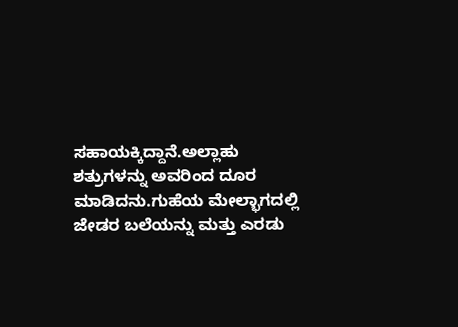ಸಹಾಯಕ್ಕಿದ್ದಾನೆ.ಅಲ್ಲಾಹು ಶತ್ರುಗಳನ್ನು ಅವರಿಂದ ದೂರ ಮಾಡಿದನು.ಗುಹೆಯ ಮೇಲ್ಭಾಗದಲ್ಲಿ ಜೇಡರ ಬಲೆಯನ್ನು ಮತ್ತು ಎರಡು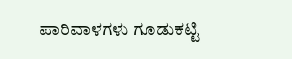ಪಾರಿವಾಳಗಳು ಗೂಡುಕಟ್ಟಿ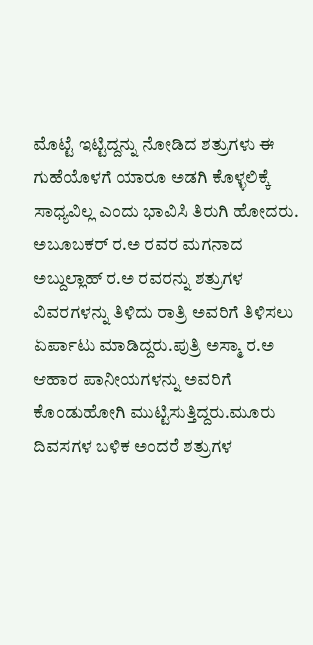ಮೊಟ್ಟೆ ಇಟ್ಟಿದ್ದನ್ನು ನೋಡಿದ ಶತ್ರುಗಳು ಈ ಗುಹೆಯೊಳಗೆ ಯಾರೂ ಅಡಗಿ ಕೊಳ್ಳಲಿಕ್ಕೆ ಸಾಧ್ಯವಿಲ್ಲ ಎಂದು ಭಾವಿಸಿ ತಿರುಗಿ ಹೋದರು.
ಅಬೂಬಕರ್ ರ.ಅ ರವರ ಮಗನಾದ ಅಬ್ದುಲ್ಲಾಹ್ ರ.ಅ ರವರನ್ನು ಶತ್ರುಗಳ ವಿವರಗಳನ್ನು ತಿಳಿದು ರಾತ್ರಿ ಅವರಿಗೆ ತಿಳಿಸಲು ಏರ್ಪಾಟು ಮಾಡಿದ್ದರು.ಪುತ್ರಿ ಅಸ್ಮಾ ರ.ಅ ಆಹಾರ ಪಾನೀಯಗಳನ್ನು ಅವರಿಗೆ ಕೊಂಡುಹೋಗಿ ಮುಟ್ಟಿಸುತ್ತಿದ್ದರು.ಮೂರು ದಿವಸಗಳ ಬಳಿಕ ಅಂದರೆ ಶತ್ರುಗಳ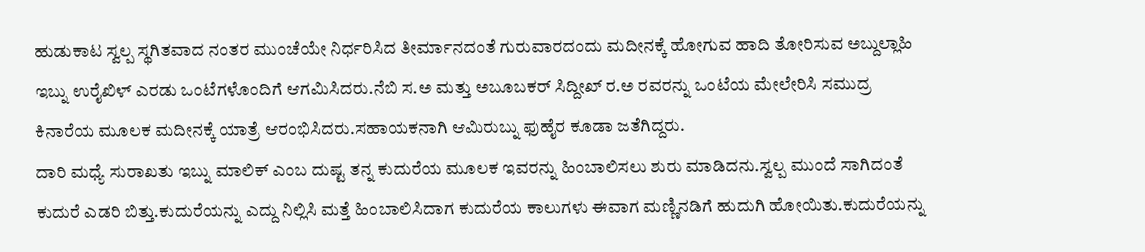ಹುಡುಕಾಟ ಸ್ವಲ್ಪ ಸ್ಥಗಿತವಾದ ನಂತರ ಮುಂಚೆಯೇ ನಿರ್ಧರಿಸಿದ ತೀರ್ಮಾನದಂತೆ ಗುರುವಾರದಂದು ಮದೀನಕ್ಕೆ ಹೋಗುವ ಹಾದಿ ತೋರಿಸುವ ಅಬ್ದುಲ್ಲಾಹಿ ಇಬ್ನು ಉರೈಖಿಳ್ ಎರಡು ಒಂಟೆಗಳೊಂದಿಗೆ ಆಗಮಿಸಿದರು.ನೆಬಿ ಸ.ಅ ಮತ್ತು ಅಬೂಬಕರ್ ಸಿದ್ದೀಖ್ ರ.ಅ ರವರನ್ನು ಒಂಟೆಯ ಮೇಲೇರಿಸಿ ಸಮುದ್ರ ಕಿನಾರೆಯ ಮೂಲಕ ಮದೀನಕ್ಕೆ ಯಾತ್ರೆ ಆರಂಭಿಸಿದರು.ಸಹಾಯಕನಾಗಿ ಆಮಿರುಬ್ನು ಫುಹೈರ ಕೂಡಾ ಜತೆಗಿದ್ದರು.
ದಾರಿ ಮಧ್ಯೆ ಸುರಾಖತು ಇಬ್ನು ಮಾಲಿಕ್ ಎಂಬ ದುಷ್ಟ ತನ್ನ ಕುದುರೆಯ ಮೂಲಕ ಇವರನ್ನು ಹಿಂಬಾಲಿಸಲು ಶುರು ಮಾಡಿದನು.ಸ್ವಲ್ಪ ಮುಂದೆ ಸಾಗಿದಂತೆ ಕುದುರೆ ಎಡರಿ ಬಿತ್ತು.ಕುದುರೆಯನ್ನು ಎದ್ದು ನಿಲ್ಲಿಸಿ ಮತ್ತೆ ಹಿಂಬಾಲಿಸಿದಾಗ ಕುದುರೆಯ ಕಾಲುಗಳು ಈವಾಗ ಮಣ್ಣಿನಡಿಗೆ ಹುದುಗಿ ಹೋಯಿತು.ಕುದುರೆಯನ್ನು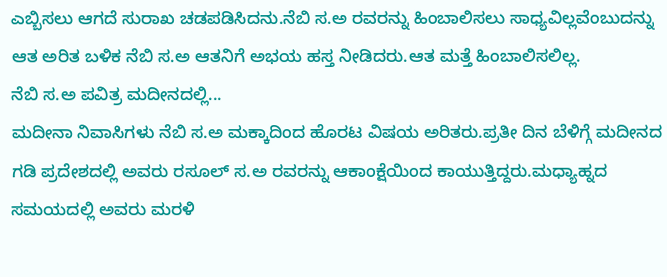ಎಬ್ಬಿಸಲು ಆಗದೆ ಸುರಾಖ ಚಡಪಡಿಸಿದನು.ನೆಬಿ ಸ.ಅ ರವರನ್ನು ಹಿಂಬಾಲಿಸಲು ಸಾಧ್ಯವಿಲ್ಲವೆಂಬುದನ್ನು ಆತ ಅರಿತ ಬಳಿಕ ನೆಬಿ ಸ.ಅ ಆತನಿಗೆ ಅಭಯ ಹಸ್ತ ನೀಡಿದರು.ಆತ ಮತ್ತೆ ಹಿಂಬಾಲಿಸಲಿಲ್ಲ.
ನೆಬಿ ಸ.ಅ ಪವಿತ್ರ ಮದೀನದಲ್ಲಿ...
ಮದೀನಾ ನಿವಾಸಿಗಳು ನೆಬಿ ಸ.ಅ ಮಕ್ಕಾದಿಂದ ಹೊರಟ ವಿಷಯ ಅರಿತರು.ಪ್ರತೀ ದಿನ ಬೆಳಿಗ್ಗೆ ಮದೀನದ ಗಡಿ ಪ್ರದೇಶದಲ್ಲಿ ಅವರು ರಸೂಲ್ ಸ.ಅ ರವರನ್ನು ಆಕಾಂಕ್ಷೆಯಿಂದ ಕಾಯುತ್ತಿದ್ದರು.ಮಧ್ಯಾಹ್ನದ ಸಮಯದಲ್ಲಿ ಅವರು ಮರಳಿ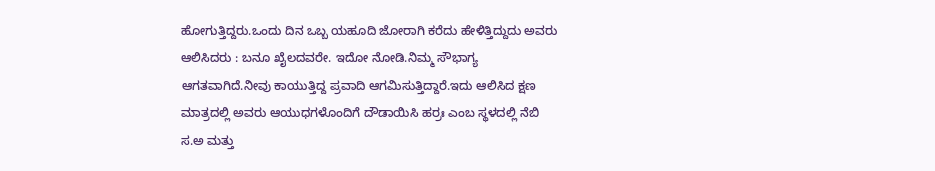ಹೋಗುತ್ತಿದ್ದರು.ಒಂದು ದಿನ ಒಬ್ಬ ಯಹೂದಿ ಜೋರಾಗಿ ಕರೆದು ಹೇಳಿತ್ತಿದ್ದುದು ಅವರು ಆಲಿಸಿದರು : ಬನೂ ಖೈಲದವರೇ. ಇದೋ ನೋಡಿ.ನಿಮ್ಮ ಸೌಭಾಗ್ಯ ಆಗತವಾಗಿದೆ.ನೀವು ಕಾಯುತ್ತಿದ್ದ ಪ್ರವಾದಿ ಆಗಮಿಸುತ್ತಿದ್ದಾರೆ.ಇದು ಆಲಿಸಿದ ಕ್ಷಣ ಮಾತ್ರದಲ್ಲಿ ಅವರು ಆಯುಧಗಳೊಂದಿಗೆ ದೌಡಾಯಿಸಿ ಹರ್ರಃ ಎಂಬ ಸ್ಥಳದಲ್ಲಿ ನೆಬಿ ಸ.ಅ ಮತ್ತು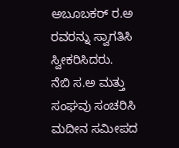ಅಬೂಬಕರ್ ರ.ಅ ರವರನ್ನು ಸ್ವಾಗತಿಸಿ ಸ್ವೀಕರಿಸಿದರು.
ನೆಬಿ ಸ.ಅ ಮತ್ತು ಸಂಘವು ಸಂಚರಿಸಿ ಮದೀನ ಸಮೀಪದ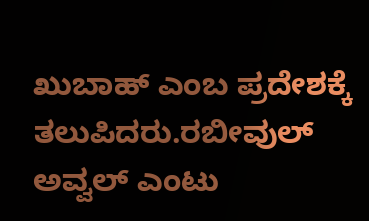ಖುಬಾಹ್ ಎಂಬ ಪ್ರದೇಶಕ್ಕೆ ತಲುಪಿದರು.ರಬೀವುಲ್ ಅವ್ವಲ್ ಎಂಟು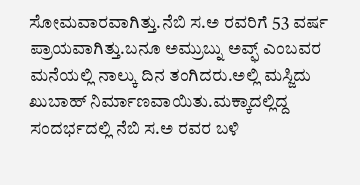ಸೋಮವಾರವಾಗಿತ್ತು.ನೆಬಿ ಸ.ಅ ರವರಿಗೆ 53 ವರ್ಷ ಪ್ರಾಯವಾಗಿತ್ತು.ಬನೂ ಅಮ್ರುಬ್ನು ಅವ್ಫ್ ಎಂಬವರ ಮನೆಯಲ್ಲಿ ನಾಲ್ಕು ದಿನ ತಂಗಿದರು.ಅಲ್ಲಿ ಮಸ್ಜಿದು ಖುಬಾಹ್ ನಿರ್ಮಾಣವಾಯಿತು.ಮಕ್ಕಾದಲ್ಲಿದ್ದ ಸಂದರ್ಭದಲ್ಲಿ ನೆಬಿ ಸ.ಅ ರವರ ಬಳಿ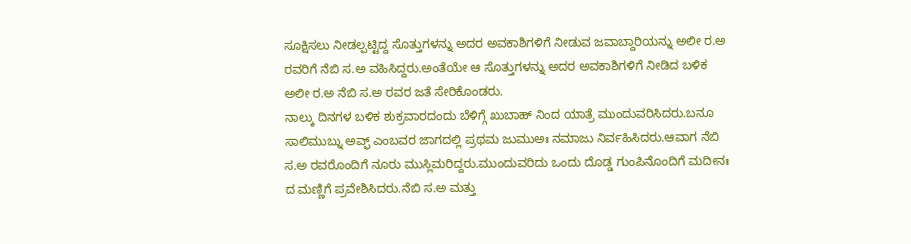ಸೂಕ್ಷಿಸಲು ನೀಡಲ್ಪಟ್ಟಿದ್ದ ಸೊತ್ತುಗಳನ್ನು ಅದರ ಅವಕಾಶಿಗಳಿಗೆ ನೀಡುವ ಜವಾಬ್ದಾರಿಯನ್ನು ಅಲೀ ರ.ಅ ರವರಿಗೆ ನೆಬಿ ಸ.ಅ ವಹಿಸಿದ್ದರು.ಅಂತೆಯೇ ಆ ಸೊತ್ತುಗಳನ್ನು ಅದರ ಅವಕಾಶಿಗಳಿಗೆ ನೀಡಿದ ಬಳಿಕ ಅಲೀ ರ.ಅ ನೆಬಿ ಸ.ಅ ರವರ ಜತೆ ಸೇರಿಕೊಂಡರು.
ನಾಲ್ಕು ದಿನಗಳ ಬಳಿಕ ಶುಕ್ರವಾರದಂದು ಬೆಳಿಗ್ಗೆ ಖುಬಾಹ್ ನಿಂದ ಯಾತ್ರೆ ಮುಂದುವರಿಸಿದರು.ಬನೂ ಸಾಲಿಮುಬ್ನು ಅವ್ಫ್ ಎಂಬವರ ಜಾಗದಲ್ಲಿ ಪ್ರಥಮ ಜುಮುಅಃ ನಮಾಜು ನಿರ್ವಹಿಸಿದರು.ಆವಾಗ ನೆಬಿ ಸ.ಅ ರವರೊಂದಿಗೆ ನೂರು ಮುಸ್ಲಿಮರಿದ್ದರು.ಮುಂದುವರಿದು ಒಂದು ದೊಡ್ಡ ಗುಂಪಿನೊಂದಿಗೆ ಮದೀನಃ ದ ಮಣ್ಣಿಗೆ ಪ್ರವೇಶಿಸಿದರು.ನೆಬಿ ಸ.ಅ ಮತ್ತು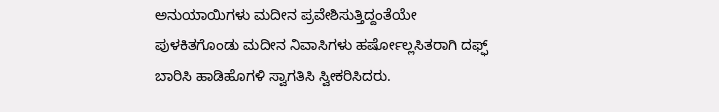ಅನುಯಾಯಿಗಳು ಮದೀನ ಪ್ರವೇಶಿಸುತ್ತಿದ್ದಂತೆಯೇ ಪುಳಕಿತಗೊಂಡು ಮದೀನ ನಿವಾಸಿಗಳು ಹರ್ಷೋಲ್ಲಸಿತರಾಗಿ ದಫ್ಫ್ ಬಾರಿಸಿ ಹಾಡಿಹೊಗಳಿ ಸ್ವಾಗತಿಸಿ ಸ್ವೀಕರಿಸಿದರು.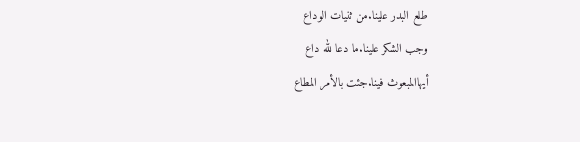طلع البدر علينا.من ثنيات الوداع
وجب الشكر علينا.ما دعا لله داع
أيهاالمبعوث فينا.جئت بالأمر المطاع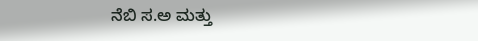ನೆಬಿ ಸ.ಅ ಮತ್ತು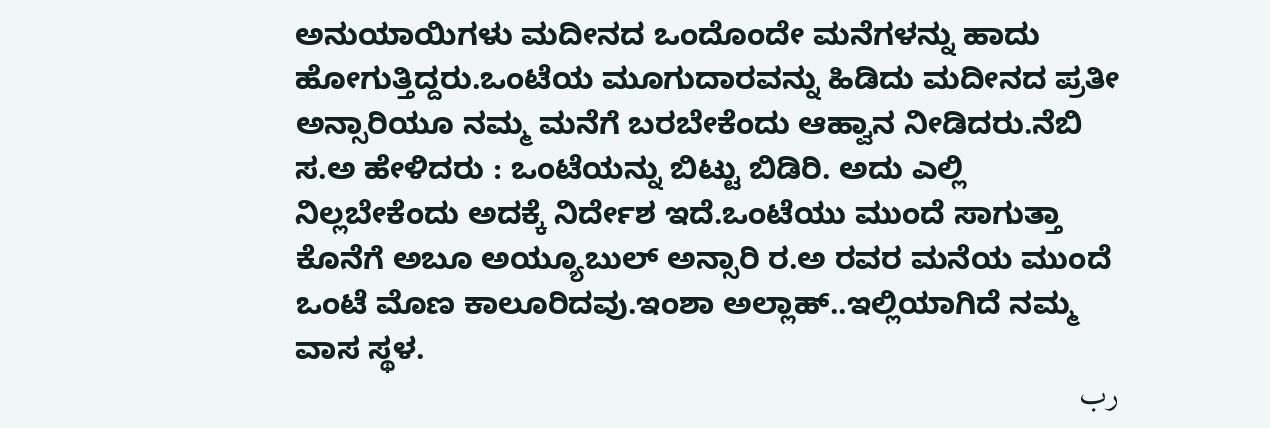ಅನುಯಾಯಿಗಳು ಮದೀನದ ಒಂದೊಂದೇ ಮನೆಗಳನ್ನು ಹಾದು ಹೋಗುತ್ತಿದ್ದರು.ಒಂಟೆಯ ಮೂಗುದಾರವನ್ನು ಹಿಡಿದು ಮದೀನದ ಪ್ರತೀ ಅನ್ಸಾರಿಯೂ ನಮ್ಮ ಮನೆಗೆ ಬರಬೇಕೆಂದು ಆಹ್ವಾನ ನೀಡಿದರು.ನೆಬಿ ಸ.ಅ ಹೇಳಿದರು : ಒಂಟೆಯನ್ನು ಬಿಟ್ಟು ಬಿಡಿರಿ. ಅದು ಎಲ್ಲಿ ನಿಲ್ಲಬೇಕೆಂದು ಅದಕ್ಕೆ ನಿರ್ದೇಶ ಇದೆ.ಒಂಟೆಯು ಮುಂದೆ ಸಾಗುತ್ತಾ ಕೊನೆಗೆ ಅಬೂ ಅಯ್ಯೂಬುಲ್ ಅನ್ಸಾರಿ ರ.ಅ ರವರ ಮನೆಯ ಮುಂದೆ ಒಂಟೆ ಮೊಣ ಕಾಲೂರಿದವು.ಇಂಶಾ ಅಲ್ಲಾಹ್..ಇಲ್ಲಿಯಾಗಿದೆ ನಮ್ಮ ವಾಸ ಸ್ಥಳ.
رب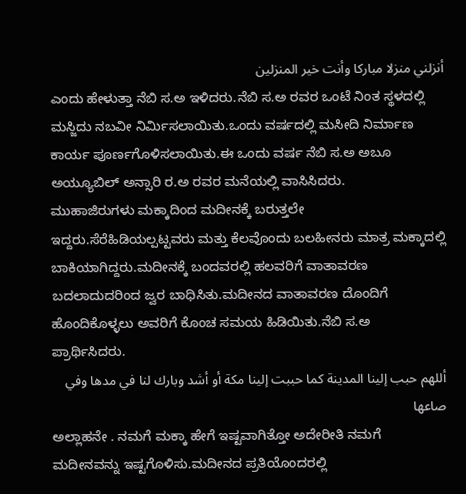أنزلني منزلا مباركا وأنت خير المنزلين
ಎಂದು ಹೇಳುತ್ತಾ ನೆಬಿ ಸ.ಅ ಇಳಿದರು.ನೆಬಿ ಸ.ಅ ರವರ ಒಂಟೆ ನಿಂತ ಸ್ಥಳದಲ್ಲಿ ಮಸ್ಜಿದು ನಬವೀ ನಿರ್ಮಿಸಲಾಯಿತು.ಒಂದು ವರ್ಷದಲ್ಲಿ ಮಸೀದಿ ನಿರ್ಮಾಣ ಕಾರ್ಯ ಪೂರ್ಣಗೊಳಿಸಲಾಯಿತು.ಈ ಒಂದು ವರ್ಷ ನೆಬಿ ಸ.ಅ ಅಬೂ ಅಯ್ಯೂಬಿಲ್ ಅನ್ಸಾರಿ ರ.ಅ ರವರ ಮನೆಯಲ್ಲಿ ವಾಸಿಸಿದರು.
ಮುಹಾಜಿರುಗಳು ಮಕ್ಕಾದಿಂದ ಮದೀನಕ್ಕೆ ಬರುತ್ತಲೇ ಇದ್ದರು.ಸೆರೆಹಿಡಿಯಲ್ಪಟ್ಟವರು ಮತ್ತು ಕೆಲವೊಂದು ಬಲಹೀನರು ಮಾತ್ರ ಮಕ್ಕಾದಲ್ಲಿ ಬಾಕಿಯಾಗಿದ್ದರು.ಮದೀನಕ್ಕೆ ಬಂದವರಲ್ಲಿ ಹಲವರಿಗೆ ವಾತಾವರಣ ಬದಲಾದುದರಿಂದ ಜ್ವರ ಬಾಧಿಸಿತು.ಮದೀನದ ವಾತಾವರಣ ದೊಂದಿಗೆ ಹೊಂದಿಕೊಳ್ಳಲು ಅವರಿಗೆ ಕೊಂಚ ಸಮಯ ಹಿಡಿಯಿತು.ನೆಬಿ ಸ.ಅ ಪ್ರಾರ್ಥಿಸಿದರು.
أللهم حبب إلينا المدينة كما حببت إلينا مكة أو أشد وبارك لنا في مدها وفي صاعها
ಅಲ್ಲಾಹನೇ . ನಮಗೆ ಮಕ್ಕಾ ಹೇಗೆ ಇಷ್ಟವಾಗಿತ್ತೋ ಅದೇರೀತಿ ನಮಗೆ ಮದೀನವನ್ನು ಇಷ್ಟಗೊಳಿಸು.ಮದೀನದ ಪ್ರತಿಯೊಂದರಲ್ಲಿ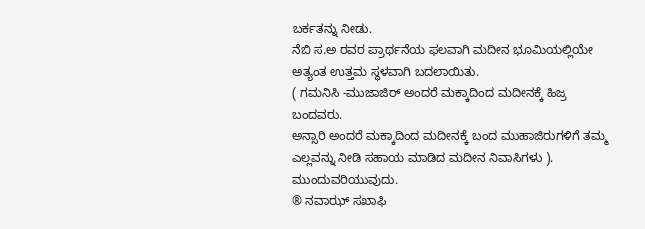ಬರ್ಕತನ್ನು ನೀಡು.
ನೆಬಿ ಸ.ಅ ರವರ ಪ್ರಾರ್ಥನೆಯ ಫಲವಾಗಿ ಮದೀನ ಭೂಮಿಯಲ್ಲಿಯೇ ಅತ್ಯಂತ ಉತ್ತಮ ಸ್ಥಳವಾಗಿ ಬದಲಾಯಿತು.
( ಗಮನಿಸಿ -ಮುಜಾಜಿರ್ ಅಂದರೆ ಮಕ್ಕಾದಿಂದ ಮದೀನಕ್ಕೆ ಹಿಜ್ರ ಬಂದವರು.
ಅನ್ಸಾರಿ ಅಂದರೆ ಮಕ್ಕಾದಿಂದ ಮದೀನಕ್ಕೆ ಬಂದ ಮುಹಾಜಿರುಗಳಿಗೆ ತಮ್ಮ ಎಲ್ಲವನ್ನು ನೀಡಿ ಸಹಾಯ ಮಾಡಿದ ಮದೀನ ನಿವಾಸಿಗಳು ).
ಮುಂದುವರಿಯುವುದು.
® ನವಾಝ್ ಸಖಾಫಿ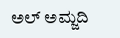ಅಲ್ ಅಮ್ಜದಿ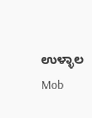ಉಳ್ಳಾಲ
Mob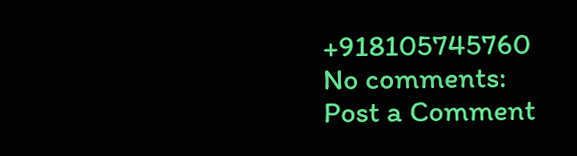+918105745760
No comments:
Post a Comment